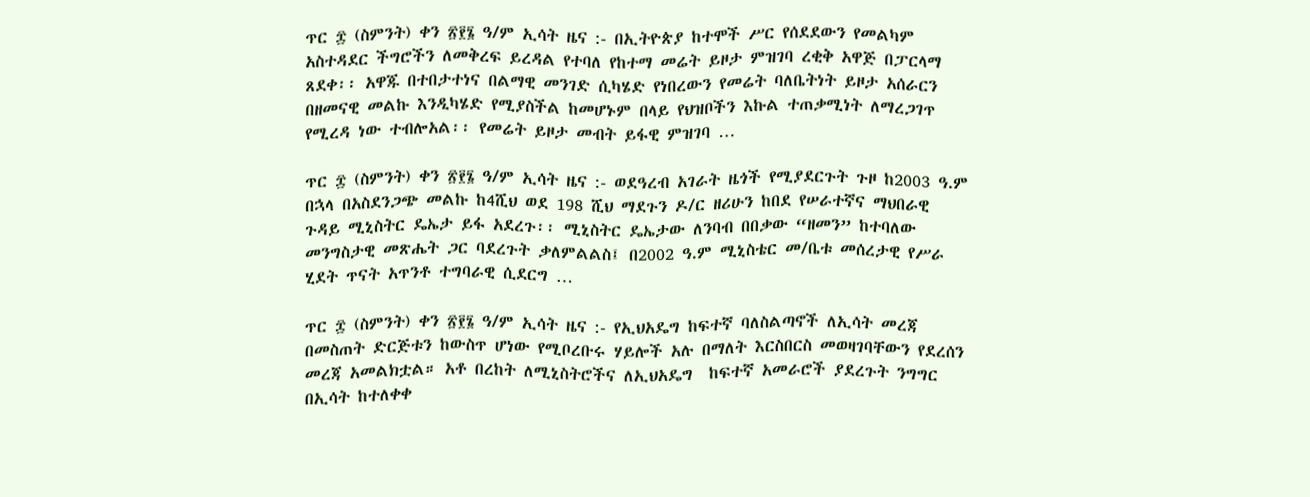ጥር ፰ (ስምንት) ቀን ፳፻፮ ዓ/ም ኢሳት ዜና :- በኢትዮጵያ ከተሞች ሥር የሰደደውን የመልካም አስተዳደር ችግሮችን ለመቅረፍ ይረዳል የተባለ የከተማ መሬት ይዞታ ምዝገባ ረቂቅ አዋጅ በፓርላማ ጸደቀ፡፡ አዋጁ በተበታተነና በልማዊ መንገድ ሲካሄድ የነበረውን የመሬት ባለቤትነት ይዞታ አሰራርን በዘመናዊ መልኩ እንዲካሄድ የሚያስችል ከመሆኑም በላይ የህዝቦችን እኩል ተጠቃሚነት ለማረጋገጥ የሚረዳ ነው ተብሎአል፡፡ የመሬት ይዞታ መብት ይፋዊ ምዝገባ …

ጥር ፰ (ስምንት) ቀን ፳፻፮ ዓ/ም ኢሳት ዜና :- ወደዓረብ አገራት ዜጎች የሚያደርጉት ጉዞ ከ2003 ዓ.ም በኋላ በአስደንጋጭ መልኩ ከ4ሺህ ወደ 198 ሺህ ማደጉን ዶ/ር ዘሪሁን ከበደ የሠራተኛና ማህበራዊ ጉዳይ ሚኒስትር ዴኤታ ይፋ አደረጉ፡፡ ሚኒስትር ዴኤታው ለንባብ በበቃው “ዘመን” ከተባለው መንግስታዊ መጽሔት ጋር ባደረጉት ቃለምልልስ፤ በ2002 ዓ.ም ሚኒስቴር መ/ቤቱ መሰረታዊ የሥራ ሂደት ጥናት አጥንቶ ተግባራዊ ሲደርግ …

ጥር ፰ (ስምንት) ቀን ፳፻፮ ዓ/ም ኢሳት ዜና :- የኢህአዴግ ከፍተኛ ባለስልጣኖች ለኢሳት መረጃ በመስጠት ድርጅቱን ከውስጥ ሆነው የሚቦረቡሩ ሃይሎች አሉ በማለት እርስበርስ መወዛገባቸውን የደረሰን መረጃ አመልክቷል። አቶ በረከት ለሚኒስትሮችና ለኢህአዴግ  ከፍተኛ አመራሮች ያደረጉት ንግግር በኢሳት ከተለቀቀ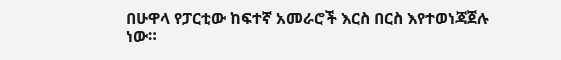በሁዋላ የፓርቲው ከፍተኛ አመራሮች እርስ በርስ እየተወነጃጀሉ ነው።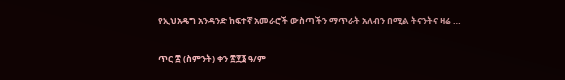የኢህአዴግ አንዳንድ ከፍተኛ አመራሮች ውስጣችን ማጥራት አለብን በሚል ትናንትና ዛሬ …

ጥር ፰ (ስምንት) ቀን ፳፻፮ ዓ/ም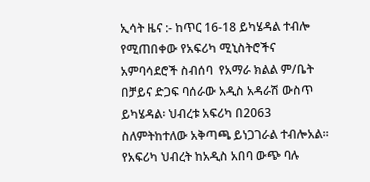ኢሳት ዜና :- ከጥር 16-18 ይካሄዳል ተብሎ የሚጠበቀው የአፍሪካ ሚኒስትሮችና አምባሳደሮች ስብሰባ  የአማራ ክልል ም/ቤት በቻይና ድጋፍ ባሰራው አዲስ አዳራሽ ውስጥ ይካሄዳል፡ ህብረቱ አፍሪካ በ2063 ስለምትከተለው አቅጣጫ ይነጋገራል ተብሎአል። የአፍሪካ ህብረት ከአዲስ አበባ ውጭ ባሉ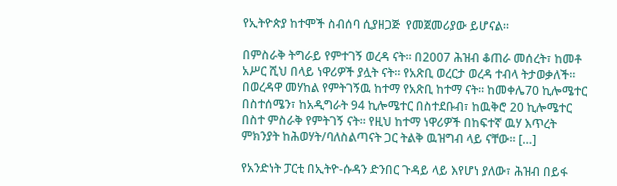የኢትዮጵያ ከተሞች ስብሰባ ሲያዘጋጅ  የመጀመሪያው ይሆናል።

በምስራቅ ትግራይ የምተገኝ ወረዳ ናት። በ2007 ሕዝብ ቆጠራ መሰረት፣ ከመቶ አሥር ሺህ በላይ ነዋሪዎች ያሏት ናት። የአጽቢ ወረርታ ወረዳ ተብላ ትታወቃለች። በወረዳዋ መሃከል የምትገኝዉ ከተማ የአጽቢ ከተማ ናት። ከመቀሌ70 ኪሎሜተር በስተሰሜን፣ ከአዲግራት 94 ኪሎሜተር በስተደቡብ፣ ከዉቅሮ 20 ኪሎሜተር በስተ ምስራቅ የምትገኝ ናት። የዚህ ከተማ ነዋሪዎች በከፍተኛ ዉሃ እጥረት ምክንያት ከሕወሃት/ባለስልጣናት ጋር ትልቅ ዉዝግብ ላይ ናቸው። […]

የአንድነት ፓርቲ በኢትዮ-ሱዳን ድንበር ጉዳይ ላይ እየሆነ ያለው፣ ሕዝብ በይፋ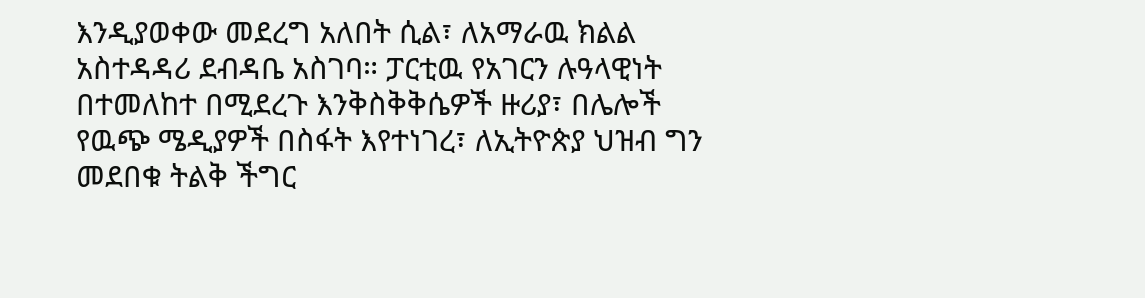እንዲያወቀው መደረግ አለበት ሲል፣ ለአማራዉ ክልል አስተዳዳሪ ደብዳቤ አስገባ። ፓርቲዉ የአገርን ሉዓላዊነት በተመለከተ በሚደረጉ እንቅስቅቅሴዎች ዙሪያ፣ በሌሎች የዉጭ ሜዲያዎች በስፋት እየተነገረ፣ ለኢትዮጵያ ህዝብ ግን መደበቁ ትልቅ ችግር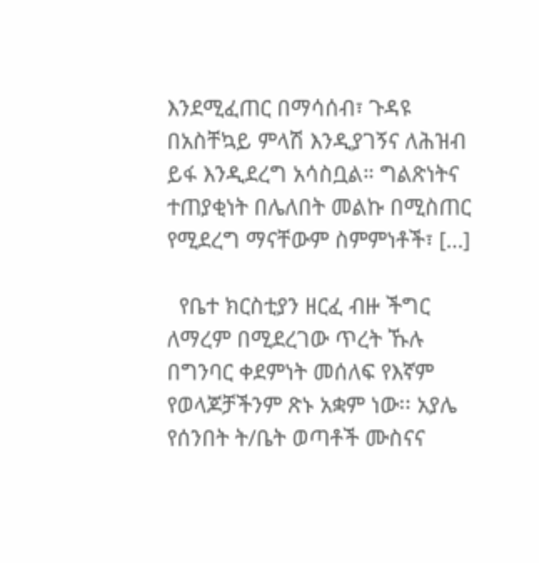እንደሚፈጠር በማሳሰብ፣ ጉዳዩ በአስቸኳይ ምላሽ እንዲያገኝና ለሕዝብ ይፋ እንዲደረግ አሳስቧል። ግልጽነትና ተጠያቂነት በሌለበት መልኩ በሚስጠር የሚደረግ ማናቸውም ስምምነቶች፣ […]

  የቤተ ክርስቲያን ዘርፈ ብዙ ችግር ለማረም በሚደረገው ጥረት ኹሉ በግንባር ቀደምነት መሰለፍ የእኛም የወላጆቻችንም ጽኑ አቋም ነው፡፡ አያሌ የሰንበት ት/ቤት ወጣቶች ሙስናና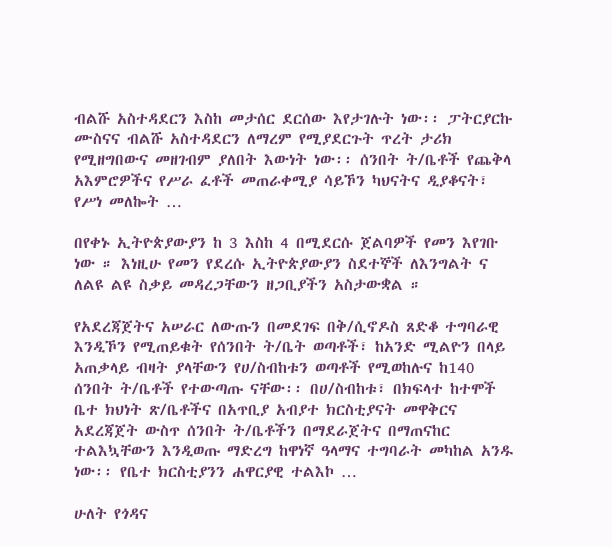ብልሹ አስተዳደርን እስከ መታሰር ደርሰው እየታገሉት ነው፡፡ ፓትርያርኩ ሙስናና ብልሹ አስተዳደርን ለማረም የሚያደርጉት ጥረት ታሪክ የሚዘግበውና መዘገብም ያለበት እውነት ነው፡፡ ሰንበት ት/ቤቶች የጨቅላ አእምሮዎችና የሥራ ፈቶች መጠራቀሚያ ሳይኾን ካህናትና ዲያቆናት፣ የሥነ መለኰት …

በየቀኑ ኢትዮጵያውያን ከ 3 እስከ 4 በሚደርሱ ጀልባዎች የመን እየገቡ ነው ። እነዚሁ የመን የደረሱ ኢትዮጵያውያን ስደተኞች ለእንግልት ና ለልዩ ልዩ ስቃይ መዳረጋቸውን ዘጋቢያችን አስታውቋል ።

የአደረጃጀትና አሠራር ለውጡን በመደገፍ በቅ/ሲኖዶስ ጸድቆ ተግባራዊ እንዲኾን የሚጠይቁት የሰንበት ት/ቤት ወጣቶች፣ ከአንድ ሚልዮን በላይ አጠቃላይ ብዛት ያላቸውን የሀ/ስብከቱን ወጣቶች የሚወከሉና ከ140 ሰንበት ት/ቤቶች የተውጣጡ ናቸው፡፡ በሀ/ስብከቱ፣ በክፍላተ ከተሞች ቤተ ክህነት ጽ/ቤቶችና በአጥቢያ አብያተ ክርስቲያናት መዋቅርና አደረጃጀት ውስጥ ሰንበት ት/ቤቶችን በማደራጀትና በማጠናከር ተልእኳቸውን እንዲወጡ ማድረግ ከዋነኛ ዓላማና ተግባራት መካከል አንዱ ነው፡፡ የቤተ ክርስቲያንን ሐዋርያዊ ተልእኮ …

ሁለት የጎዳና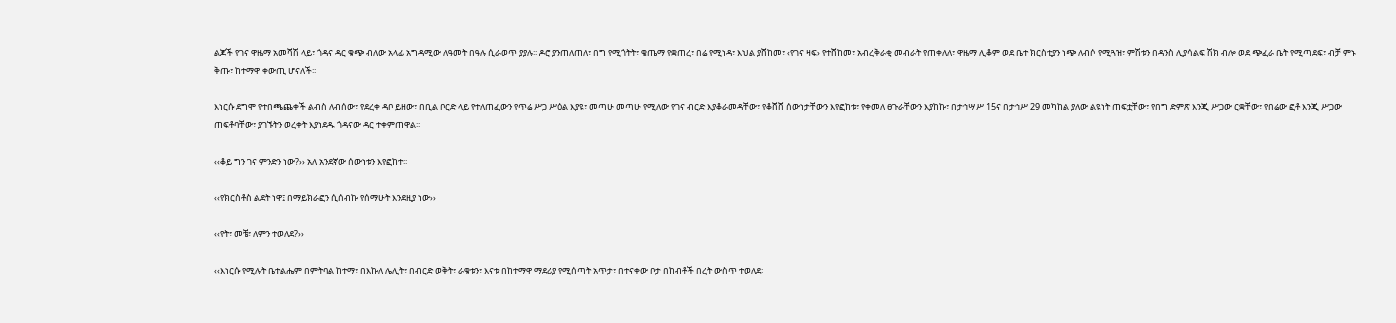ልጆች የገና ዋዜማ አመሻሽ ላይ፣ ጎዳና ዳር ቁጭ ብለው አላፊ አግዳሚው ለዓመት በዓሉ ሲራወጥ ያያሉ፡፡ ዶሮ ያንጠለጠለ፣ በግ የሚጎትት፣ ቄጤማ የቋጠረ፣ በሬ የሚነዳ፣ እህል ያሸከመ፣ ‹የገና ዛፍ› የተሸከመ፣ አብረቅራቂ መብራት የጠቀለለ፣ ዋዜማ ሊቆም ወደ ቤተ ክርስቲያን ነጭ ለብሶ የሚጓዝ፣ ምሽቱን በዳንስ ሊያሳልፍ ሽክ ብሎ ወደ ጭፈራ ቤት የሚጣደፍ፣ ብቻ ምኑ ቅጡ፣ ከተማዋ ቀውጢ ሆናለች፡፡

እነርሱ ደግሞ የተበጫጨቀች ልብስ ለብሰው፣ የደረቀ ዳቦ ይዘው፣ በቢል ቦርድ ላይ የተለጠፈውን የጥሬ ሥጋ ሥዕል እያዩ፣ መጣሁ መጣሁ የሚለው የገና ብርድ እያቆራመዳቸው፣ የቆሸሸ ሰውነታቸውን እየፎከቱ፣ የቀመለ ፀጉራቸውን እያከኩ፣ በታኅሣሥ 15ና በታኅሥ 29 መካከል ያለው ልዩነት ጠፍቷቸው፣ የበግ ድምጽ እንጂ ሥጋው ርቋቸው፣ የበሬው ፎቶ እንጂ ሥጋው ጠፍቶባቸው፣ ያገኙትን ወረቀት እያነደዱ ጎዳናው ዳር ተቀምጠዋል፡፡

‹‹ቆይ ግን ገና ምንድን ነው?›› አለ አንደኛው ሰውነቱን እየፎከተ፡፡

‹‹የክርስቶስ ልደት ነዋ፤ በማይክራፎን ሲሰብኩ የሰማሁት እንደዚያ ነው››

‹‹የት፣ መቼ፣ ለምን ተወለደ?››

‹‹እነርሱ የሚሉት ቤተልሔም በምትባል ከተማ፣ በእኩለ ሌሊት፣ በብርድ ወቅት፣ ራቁቱን፣ እናቱ በከተማዋ ማደሪያ የሚሰጣት አጥታ፣ በተናቀው ቦታ በከብቶች በረት ውስጥ ተወለደ፡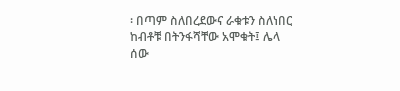፡ በጣም ስለበረደውና ራቁቱን ስለነበር ከብቶቹ በትንፋሻቸው አሞቁት፤ ሌላ ሰው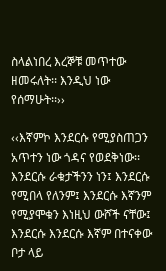ስላልነበረ እረኞቹ መጥተው ዘመሩለት፡፡ እንዲህ ነው የሰማሁት፡፡››

‹‹እኛምኮ እንደርሱ የሚያስጠጋን አጥተን ነው ጎዳና የወደቅነው፡፡ እንደርሱ ራቁታችንን ነን፤ እንደርሱ የሚበላ የለንም፤ እንደርሱ እኛንም የሚያሞቁን እነዚህ ውሾች ናቸው፤ እንደርሱ እንደርሱ እኛም በተናቀው ቦታ ላይ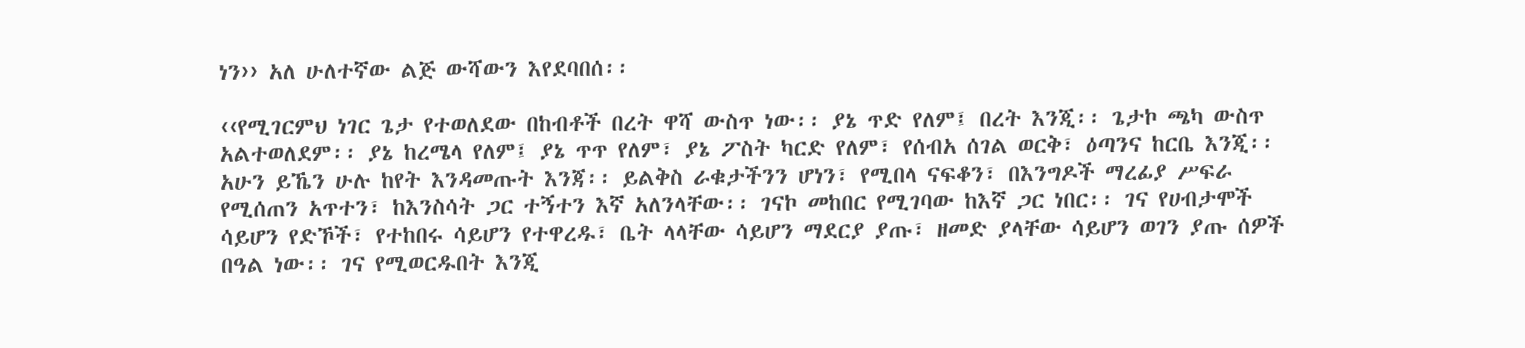ነን›› አለ ሁለተኛው ልጅ ውሻውን እየደባበሰ፡፡

‹‹የሚገርምህ ነገር ጌታ የተወለደው በከብቶች በረት ዋሻ ውስጥ ነው፡፡ ያኔ ጥድ የለም፤ በረት እንጂ፡፡ ጌታኮ ጫካ ውስጥ አልተወለደም፡፡ ያኔ ከረሜላ የለም፤ ያኔ ጥጥ የለም፣ ያኔ ፖስት ካርድ የለም፣ የሰብአ ሰገል ወርቅ፣ ዕጣንና ከርቤ እንጂ፡፡ አሁን ይኼን ሁሉ ከየት እንዳመጡት እንጃ፡፡ ይልቅስ ራቁታችንን ሆነን፣ የሚበላ ናፍቆን፣ በእንግዶች ማረፊያ ሥፍራ የሚሰጠን አጥተን፣ ከእንስሳት ጋር ተኝተን እኛ አለንላቸው፡፡ ገናኮ መከበር የሚገባው ከእኛ ጋር ነበር፡፡ ገና የሀብታሞች ሳይሆን የድኾች፣ የተከበሩ ሳይሆን የተዋረዱ፣ ቤት ላላቸው ሳይሆን ማደርያ ያጡ፣ ዘመድ ያላቸው ሳይሆን ወገን ያጡ ሰዎች በዓል ነው፡፡ ገና የሚወርዱበት እንጂ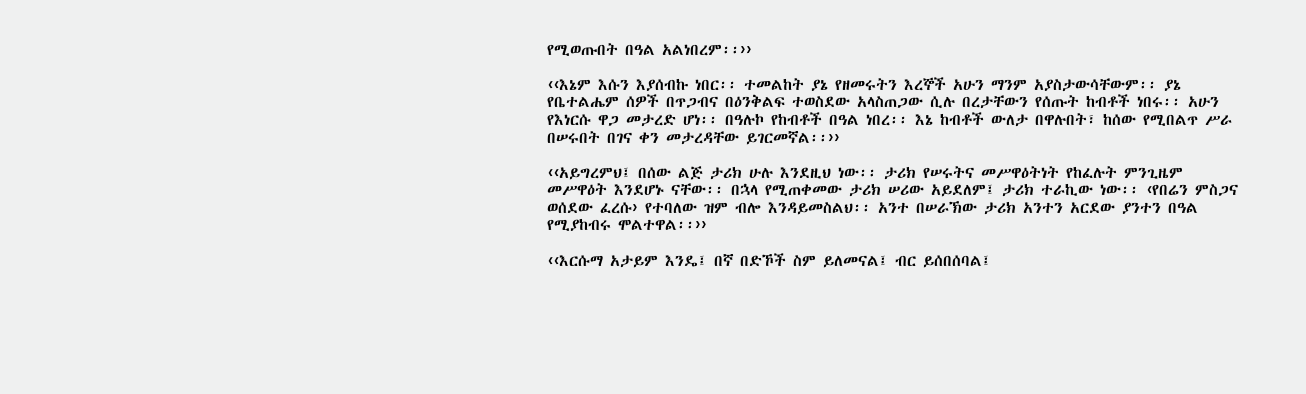የሚወጡበት በዓል አልነበረም፡፡››

‹‹እኔም እሱን እያሰብኩ ነበር፡፡ ተመልከት ያኔ የዘመሩትን እረኞች አሁን ማንም አያስታውሳቸውም፡፡ ያኔ የቤተልሔም ሰዎች በጥጋብና በዕንቅልፍ ተወስደው አላስጠጋው ሲሉ በረታቸውን የሰጡት ከብቶች ነበሩ፡፡ አሁን የእነርሱ ዋጋ መታረድ ሆነ፡፡ በዓሉኮ የከብቶች በዓል ነበረ፡፡ እኔ ከብቶች ውለታ በዋሉበት፣ ከሰው የሚበልጥ ሥራ በሠሩበት በገና ቀን መታረዳቸው ይገርመኛል፡፡››

‹‹አይግረምህ፤ በሰው ልጅ ታሪክ ሁሉ እንደዚህ ነው፡፡ ታሪክ የሠሩትና መሥዋዕትነት የከፈሉት ምንጊዜም መሥዋዕት እንደሆኑ ናቸው፡፡ በኋላ የሚጠቀመው ታሪክ ሠሪው አይደለም፤ ታሪክ ተራኪው ነው፡፡ ‹የበሬን ምስጋና ወሰደው ፈረሱ› የተባለው ዝም ብሎ እንዳይመስልህ፡፡ አንተ በሠራኽው ታሪክ አንተን አርደው ያንተን በዓል የሚያከብሩ ሞልተዋል፡፡››

‹‹እርሱማ አታይም እንዴ፤ በኛ በድኾች ስም ይለመናል፤ ብር ይሰበሰባል፤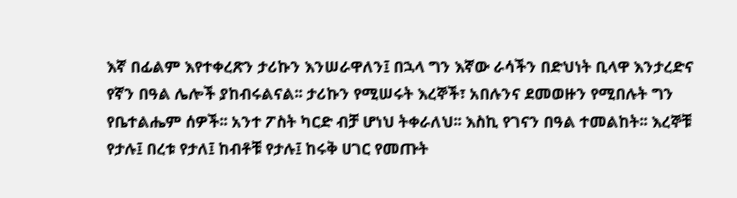እኛ በፊልም እየተቀረጽን ታሪኩን እንሠራዋለን፤ በኋላ ግን እኛው ራሳችን በድህነት ቢላዋ እንታረድና የኛን በዓል ሌሎች ያከብሩልናል፡፡ ታሪኩን የሚሠሩት እረኞች፣ አበሉንና ደመወዙን የሚበሉት ግን የቤተልሔም ሰዎች፡፡ አንተ ፖስት ካርድ ብቻ ሆነህ ትቀራለህ፡፡ እስኪ የገናን በዓል ተመልከት፡፡ እረኞቹ የታሉ፤ በረቱ የታለ፤ ከብቶቹ የታሉ፤ ከሩቅ ሀገር የመጡት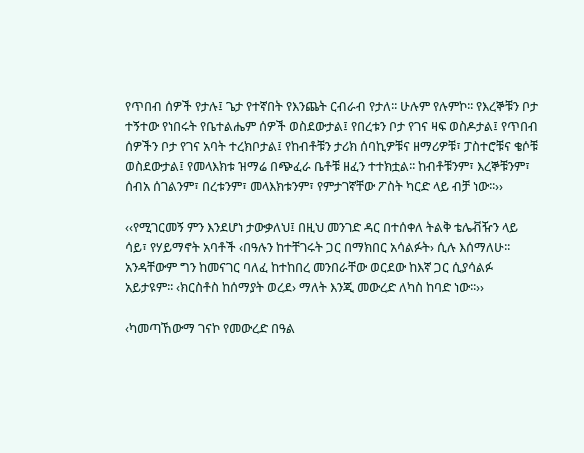የጥበብ ሰዎች የታሉ፤ ጌታ የተኛበት የእንጨት ርብራብ የታለ፡፡ ሁሉም የሉምኮ፡፡ የእረኞቹን ቦታ ተኝተው የነበሩት የቤተልሔም ሰዎች ወስደውታል፤ የበረቱን ቦታ የገና ዛፍ ወስዶታል፤ የጥበብ ሰዎችን ቦታ የገና አባት ተረክቦታል፤ የከብቶቹን ታሪክ ሰባኪዎቹና ዘማሪዎቹ፣ ፓስተሮቹና ቄሶቹ ወስደውታል፤ የመላእክቱ ዝማሬ በጭፈራ ቤቶቹ ዘፈን ተተክቷል፡፡ ከብቶቹንም፣ እረኞቹንም፣ ሰብአ ሰገልንም፣ በረቱንም፣ መላእክቱንም፣ የምታገኛቸው ፖስት ካርድ ላይ ብቻ ነው፡፡››

‹‹የሚገርመኝ ምን እንደሆነ ታውቃለህ፤ በዚህ መንገድ ዳር በተሰቀለ ትልቅ ቴሌቭዥን ላይ ሳይ፣ የሃይማኖት አባቶች ‹በዓሉን ከተቸገሩት ጋር በማክበር አሳልፉት› ሲሉ እሰማለሁ፡፡ አንዳቸውም ግን ከመናገር ባለፈ ከተከበረ መንበራቸው ወርደው ከእኛ ጋር ሲያሳልፉ አይታዩም፡፡ ‹ክርስቶስ ከሰማያት ወረደ› ማለት እንጂ መውረድ ለካስ ከባድ ነው፡፡››

‹ካመጣኸውማ ገናኮ የመውረድ በዓል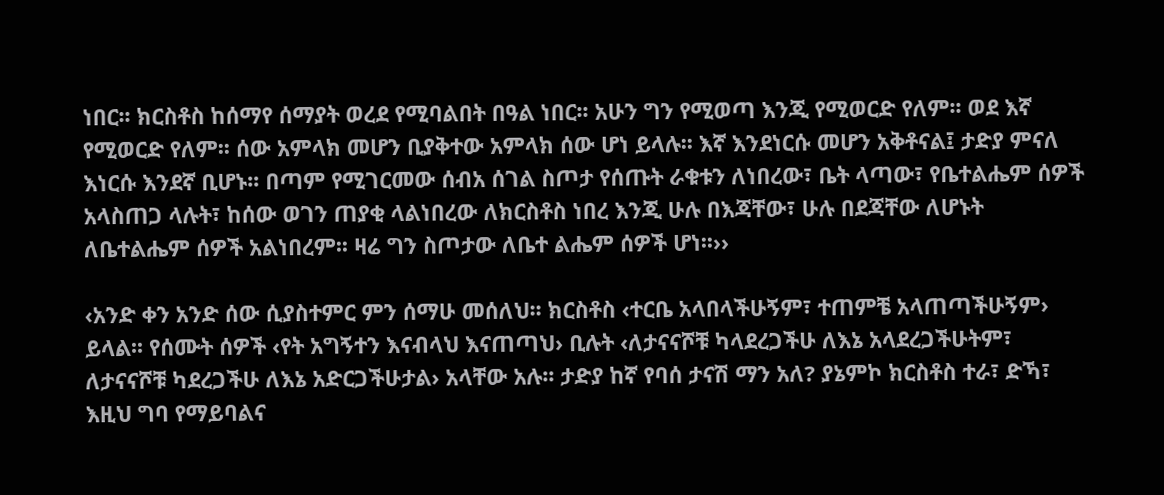ነበር፡፡ ክርስቶስ ከሰማየ ሰማያት ወረደ የሚባልበት በዓል ነበር፡፡ አሁን ግን የሚወጣ እንጂ የሚወርድ የለም፡፡ ወደ እኛ የሚወርድ የለም፡፡ ሰው አምላክ መሆን ቢያቅተው አምላክ ሰው ሆነ ይላሉ፡፡ እኛ እንደነርሱ መሆን አቅቶናል፤ ታድያ ምናለ እነርሱ እንደኛ ቢሆኑ፡፡ በጣም የሚገርመው ሰብአ ሰገል ስጦታ የሰጡት ራቁቱን ለነበረው፣ ቤት ላጣው፣ የቤተልሔም ሰዎች አላስጠጋ ላሉት፣ ከሰው ወገን ጠያቂ ላልነበረው ለክርስቶስ ነበረ እንጂ ሁሉ በእጃቸው፣ ሁሉ በደጃቸው ለሆኑት ለቤተልሔም ሰዎች አልነበረም፡፡ ዛሬ ግን ስጦታው ለቤተ ልሔም ሰዎች ሆነ፡፡››

‹አንድ ቀን አንድ ሰው ሲያስተምር ምን ሰማሁ መሰለህ፡፡ ክርስቶስ ‹ተርቤ አላበላችሁኝም፣ ተጠምቼ አላጠጣችሁኝም› ይላል፡፡ የሰሙት ሰዎች ‹የት አግኝተን እናብላህ እናጠጣህ› ቢሉት ‹ለታናናሾቹ ካላደረጋችሁ ለእኔ አላደረጋችሁትም፣ ለታናናሾቹ ካደረጋችሁ ለእኔ አድርጋችሁታል› አላቸው አሉ፡፡ ታድያ ከኛ የባሰ ታናሽ ማን አለ? ያኔምኮ ክርስቶስ ተራ፣ ድኻ፣ እዚህ ግባ የማይባልና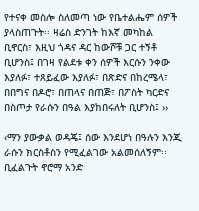የተናቀ መስሎ ስለመጣ ነው የቤተልሔም ሰዎች ያላስጠጉት፡፡ ዛሬስ ድንገት ከእኛ መካከል ቢኖርስ፣ እዚህ ጎዳና ዳር ከውሾቹ ጋር ተኝቶ ቢሆንስ፤ በገዛ የልደቱ ቀን ሰዎች እርሱን ንቀው እያለፉ፣ ተጸይፈው እያለፉ፣ በጽድና በከረሜላ፣ በበግና በዶሮ፣ በጠላና በጠጅ፣ በፖስት ካርድና በስጦታ የራሱን በዓል እያከበሩለት ቢሆንስ፤ ››

‹ማን ያውቃል ወዳጄ፤ ሰው እንደሆነ በዓሉን እንጂ ራሱን ክርስቶስን የሚፈልገው አልመሰለኝም፡፡ ቢፈልጉት ኖሮማ አንድ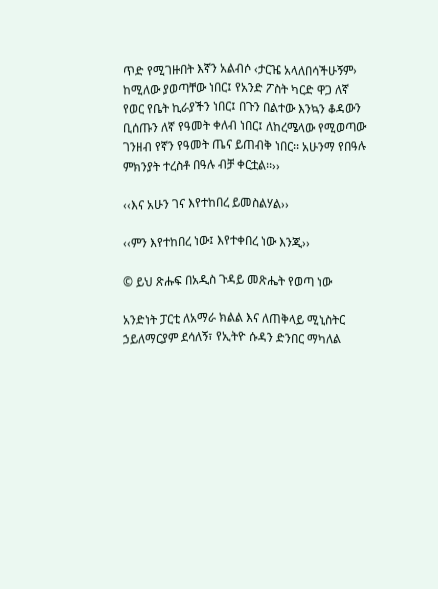ጥድ የሚገዙበት እኛን አልብሶ ‹ታርዤ አላለበሳችሁኝም› ከሚለው ያወጣቸው ነበር፤ የአንድ ፖስት ካርድ ዋጋ ለኛ የወር የቤት ኪራያችን ነበር፤ በጉን በልተው እንኳን ቆዳውን ቢሰጡን ለኛ የዓመት ቀለብ ነበር፤ ለከረሜላው የሚወጣው ገንዘብ የኛን የዓመት ጤና ይጠብቅ ነበር፡፡ አሁንማ የበዓሉ ምክንያት ተረስቶ በዓሉ ብቻ ቀርቷል፡፡››

‹‹እና አሁን ገና እየተከበረ ይመስልሃል››

‹‹ምን እየተከበረ ነው፤ እየተቀበረ ነው እንጂ››

© ይህ ጽሑፍ በአዲስ ጉዳይ መጽሔት የወጣ ነው

አንድነት ፓርቲ ለአማራ ክልል እና ለጠቅላይ ሚኒስትር ኃይለማርያም ደሳለኝ፣ የኢትዮ ሱዳን ድንበር ማካለል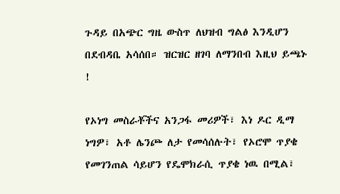ጉዳይ በአጭር ግዜ ውስጥ ለህዝብ ግልፅ እንዲሆን በደብዳቤ አሳሰበ። ዝርዝር ዘገባ ለማንበብ እዚህ ይጫኑ !

የኦነግ መስራቾችና አንጋፋ መሪዎች፣ እነ ዶር ዲማ ነግዎ፣ አቶ ሌንጮ ለታ የመሳሰሉት፣ የኦሮሞ ጥያቄ የመገንጠል ሳይሆን የዴሞክራሲ ጥያቄ ነዉ በሚል፣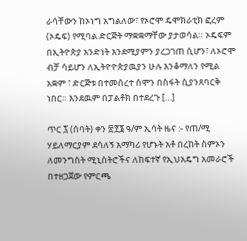ራሳቸውን ከኦነግ አግልለው፣ የኦሮሞ ዴሞክራቲክ ፎረም (ኦዴፍ) የሚባል ድርጅት ማቋቋማቸው ያታወሳል። ኦዴፍም በኢትዮጵያ አንድነት እንደሚያምን ያረጋገጠ ሲሆን፣ ለኦሮሞ ብቻ ሳይሆን ለኢትዮዮጵያዉያን ሁሉ እንቆማለን የሚል አቋም ፣ ድርጅቱ በተመሰረተ ሰሞን በስፋት ሲያንጸባርቅ ነበር። እንደዉም በፓልቶክ በተደረጉ […]

ጥር ፯ (ሰባት) ቀን ፳፻፮ ዓ/ም ኢሳት ዜና :- የጠ/ሚ ሃይለማርያም ደሳለኝ አማካሪ የሆኑት አቶ በረከት ስምኦን ለመንግስት ሚኒስትሮችና ለከፍተኛ የኢህአዴግ አመራሮች በተዘጋጀው የምርጫ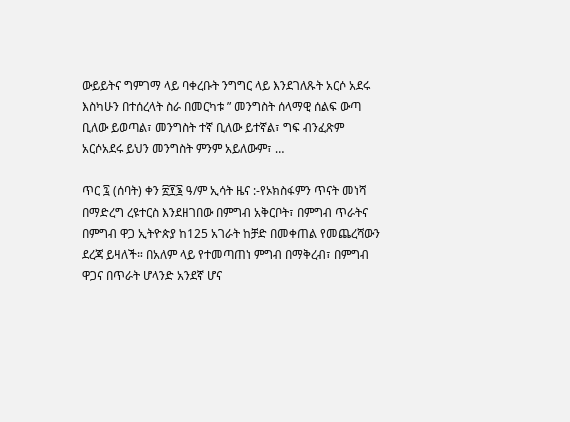ውይይትና ግምገማ ላይ ባቀረቡት ንግግር ላይ እንደገለጹት አርሶ አደሩ እስካሁን በተሰረላት ስራ በመርካቱ ” መንግስት ሰላማዊ ሰልፍ ውጣ ቢለው ይወጣል፣ መንግስት ተኛ ቢለው ይተኛል፣ ግፍ ብንፈጽም አርሶአደሩ ይህን መንግስት ምንም አይለውም፣ …

ጥር ፯ (ሰባት) ቀን ፳፻፮ ዓ/ም ኢሳት ዜና :-የኦክስፋምን ጥናት መነሻ በማድረግ ረዩተርስ እንደዘገበው በምግብ አቅርቦት፣ በምግብ ጥራትና በምግብ ዋጋ ኢትዮጵያ ከ125 አገራት ከቻድ በመቀጠል የመጨረሻውን ደረጃ ይዛለች። በአለም ላይ የተመጣጠነ ምግብ በማቅረብ፣ በምግብ ዋጋና በጥራት ሆላንድ አንደኛ ሆና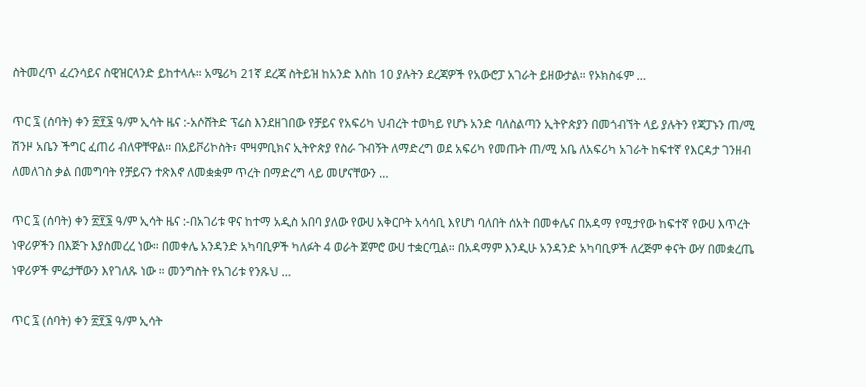ስትመረጥ ፈረንሳይና ስዊዝርላንድ ይከተላሉ። አሜሪካ 21ኛ ደረጃ ስትይዝ ከአንድ እስከ 10 ያሉትን ደረጃዎች የአውሮፓ አገራት ይዘውታል። የኦክስፋም …

ጥር ፯ (ሰባት) ቀን ፳፻፮ ዓ/ም ኢሳት ዜና :-አሶሸትድ ፕሬስ እንደዘገበው የቻይና የአፍሪካ ህብረት ተወካይ የሆኑ አንድ ባለስልጣን ኢትዮጵያን በመጎብኘት ላይ ያሉትን የጃፓኑን ጠ/ሚ ሽንዞ አቤን ችግር ፈጠሪ ብለዋቸዋል። በአይቮሪኮስት፣ ሞዛምቢክና ኢትዮጵያ የስራ ጉብኝት ለማድረግ ወደ አፍሪካ የመጡት ጠ/ሚ አቤ ለአፍሪካ አገራት ከፍተኛ የእርዳታ ገንዘብ ለመለገስ ቃል በመግባት የቻይናን ተጽእኖ ለመቋቋም ጥረት በማድረግ ላይ መሆናቸውን …

ጥር ፯ (ሰባት) ቀን ፳፻፮ ዓ/ም ኢሳት ዜና :-በአገሪቱ ዋና ከተማ አዲስ አበባ ያለው የውሀ አቅርቦት አሳሳቢ እየሆነ ባለበት ሰአት በመቀሌና በአዳማ የሚታየው ከፍተኛ የውሀ እጥረት ነዋሪዎችን በእጅጉ እያስመረረ ነው። በመቀሌ አንዳንድ አካባቢዎች ካለፉት 4 ወራት ጀምሮ ውሀ ተቋርጧል። በአዳማም እንዲሁ አንዳንድ አካባቢዎች ለረጅም ቀናት ውሃ በመቋረጤ ነዋሪዎች ምሬታቸውን እየገለጹ ነው ። መንግስት የአገሪቱ የንጹህ …

ጥር ፯ (ሰባት) ቀን ፳፻፮ ዓ/ም ኢሳት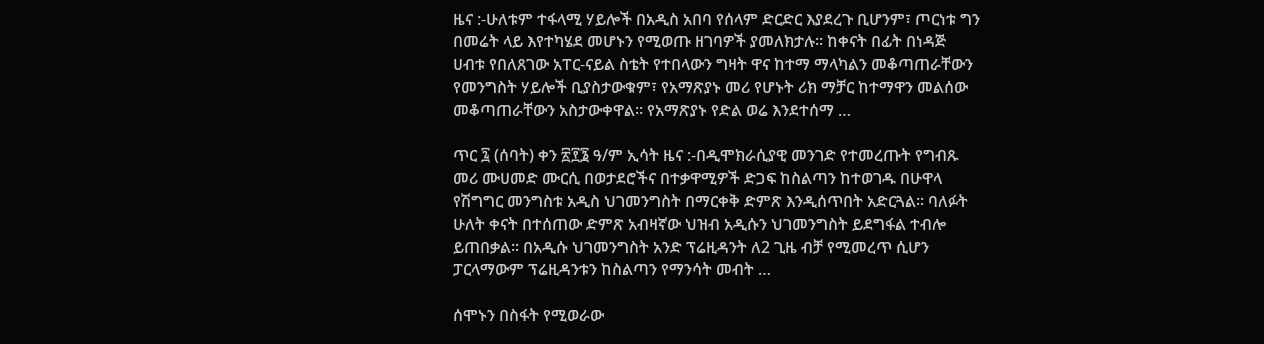ዜና :-ሁለቱም ተፋላሚ ሃይሎች በአዲስ አበባ የሰላም ድርድር እያደረጉ ቢሆንም፣ ጦርነቱ ግን በመሬት ላይ እየተካሄደ መሆኑን የሚወጡ ዘገባዎች ያመለክታሉ። ከቀናት በፊት በነዳጅ ሀብቱ የበለጸገው አፐር-ናይል ስቴት የተበላውን ግዛት ዋና ከተማ ማላካልን መቆጣጠራቸውን  የመንግስት ሃይሎች ቢያስታውቁም፣ የአማጽያኑ መሪ የሆኑት ሪክ ማቻር ከተማዋን መልሰው መቆጣጠራቸውን አስታውቀዋል። የአማጽያኑ የድል ወሬ እንደተሰማ …

ጥር ፯ (ሰባት) ቀን ፳፻፮ ዓ/ም ኢሳት ዜና :-በዲሞክራሲያዊ መንገድ የተመረጡት የግብጹ መሪ ሙሀመድ ሙርሲ በወታደሮችና በተቃዋሚዎች ድጋፍ ከስልጣን ከተወገዱ በሁዋላ የሽግግር መንግስቱ አዲስ ህገመንግስት በማርቀቅ ድምጽ እንዲሰጥበት አድርጓል። ባለፉት ሁለት ቀናት በተሰጠው ድምጽ አብዛኛው ህዝብ አዲሱን ህገመንግስት ይደግፋል ተብሎ ይጠበቃል። በአዲሱ ህገመንግስት አንድ ፕሬዚዳንት ለ2 ጊዜ ብቻ የሚመረጥ ሲሆን ፓርላማውም ፕሬዚዳንቱን ከስልጣን የማንሳት መብት …

ሰሞኑን በስፋት የሚወራው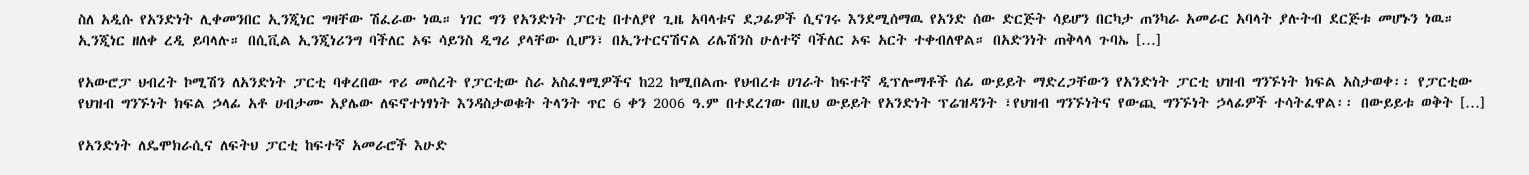ስለ አዲሱ የአንድነት ሊቀመንበር ኢንጂነር ግዛቸው ሽፈራው ነዉ። ነገር ግን የአንድነት ፓርቲ በተለያየ ጊዜ አባላቱና ደጋፊዎች ሲናገሩ እንደሚሰማዉ የአንድ ሰው ድርጅት ሳይሆን በርካታ ጠንካራ አመራር አባላት ያሉትብ ደርጅቱ መሆኑን ነዉ። ኢንጂነር ዘለቀ ረዲ ይባላሉ። በሲቪል ኢንጂነሪንግ ባችለር ኦፍ ሳይንስ ዲግሪ ያላቸው ሲሆን፣ በኢንተርናሽናል ሪሌሽንስ ሁለተኛ ባችለር ኦፍ አርት ተቀብለዋል። በአድንነት ጠቅላላ ጉባኤ […]

የአውሮፓ ህብረት ኮሚሽን ለአንድነት ፓርቲ ባቀረበው ጥሪ መሰረት የፓርቲው ስራ አስፈፃሚዎችና ከ22 ከሚበልጡ የህብረቱ ሀገራት ከፍተኛ ዲፕሎማቶች ሰፊ ውይይት ማድረጋቸውን የአንድነት ፓርቲ ህዝብ ግንኙነት ክፍል አስታወቀ፡፡ የፓርቲው የህዝብ ግንኙነት ክፍል ኃላፊ አቶ ሀብታሙ አያሌው ለፍኖተነፃነት እንዳስታወቁት ትላንት ጥር 6 ቀን 2006 ዓ.ም በተደረገው በዚህ ውይይት የአንድነት ፕሬዝዳንት ፣የህዝብ ግንኙነትና የውጪ ግንኙነት ኃላፊዎች ተሳትፈዋል፡፡ በውይይቱ ወቅት […]

የአንድነት ለዴሞክራሲና ለፍትህ ፓርቲ ከፍተኛ አመራሮች እሁድ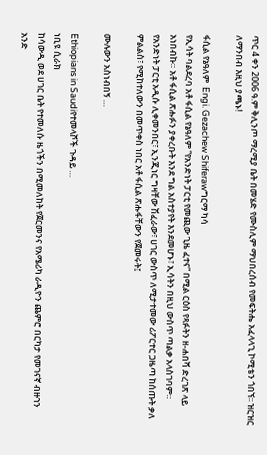ጥር 4 ቀን 2006 ዓ.ም ቅሊንጦ ማረሚያ ቤት በመሄድ የሙስሊም ማህበረሰብ የመፍትሔ አፈላላጊ ኮሚቴን ጎበኘ፡፡ ዝርዝር ለማንበብ እዚህ ያጫኑ!

ፋሲል የኔዓለም  Engi. Gezachew Shiferawግርማ ካሳ
የኢሳት ባልደረባ አቶ ፋሲል የኔዓለም “የአንድነት ፓርቲ የመጪው ጊዜ ፈተና” በሚል ርዕስ የጻፉትን ዘ-ሐበሻ ድረገጽ ላይ አነበብኩ። አቶ ፋሲል ጽሑፉን ያቀረቡት እንደ ግል አስተያየት እንደመሆኑ፣ ኢሳትን በዚህ ውስጥ ጣልቃ አላስገባም። የአንድነት ፓርቲ አዲሱ ሊቀመንበር፣ ኢንጂነር ግዛቸው ሽፈራው፣ ሀገር ውስጥ ለሚታተመው ሪፖርተር ጋዜጣ ከሰጡት ቃለ ምልልስ፣ የሚከተለውን በመጥቀስ ነበር አቶ ፋሲል ጽሑፋቸውን የጀመሩት፤

ሙሉውን አስነብበኝ …

Ethiopians in Saudiየተመላሾች ጉዳይ …
ነቢዩ ሲራክ
ከሳውዲ ወደ ሀገር ቤት የተመለሱ ዜጎችን በሚመለከት የጀርመንና የአሜሪካ ራዲዮን ጨምሮ በርካታ የመገናኛ ብዙኀን አንድ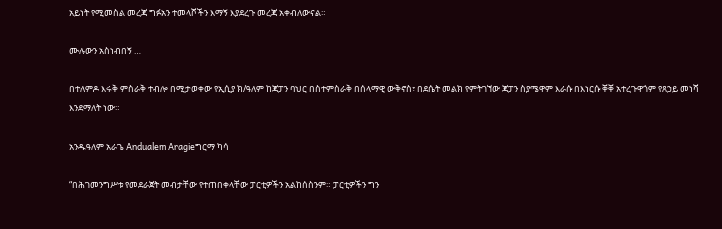አይነት የሚመስል መረጃ ግፉአን ተመላሾችን እማኝ እያደረጉ መረጃ አቀብለውናል።

ሙሉውን አስነብበኝ …

በተለምዶ እሩቅ ምስራቅ ተብሎ በሚታወቀው የኢሲያ ክ/ዓለም ከጃፓን ባህር በስተምስራቅ በሰላማዊ ውቅኖስ፣ በደሴት መልክ የምትገኘው ጃፓን ስያሜዋም እራሱ በእነርሱ ቐቐ አተረጉዋጎም የጸኃይ መነሻ እንደማለት ነው።

አንዱዓለም አራጌ Andualem Aragieግርማ ካሳ

“በሕገመንግሥቱ የመደራጀት መብታቸው የተጠበቀላቸው ፓርቲዎችን አልከሰስንም። ፓርቲዎችን ግን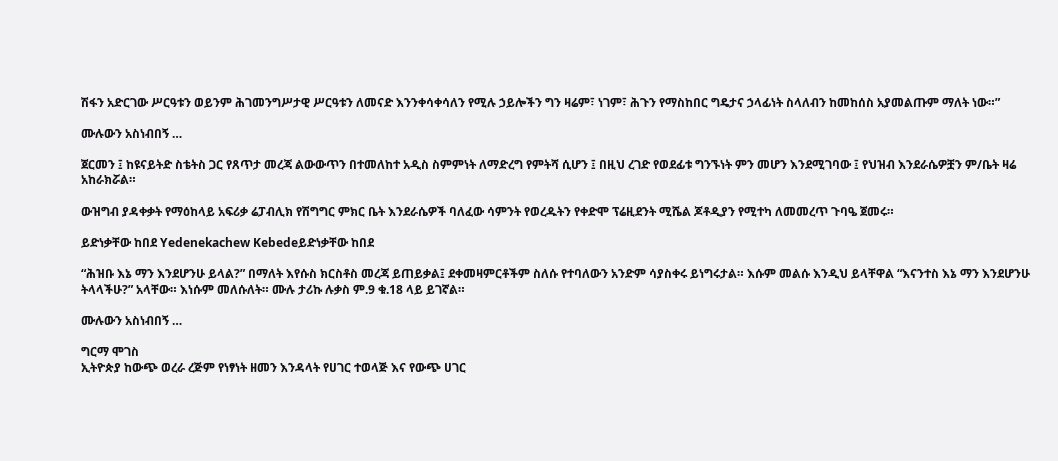ሽፋን አድርገው ሥርዓቱን ወይንም ሕገመንግሥታዊ ሥርዓቱን ለመናድ እንንቀሳቀሳለን የሚሉ ኃይሎችን ግን ዛሬም፣ ነገም፣ ሕጉን የማስከበር ግዴታና ኃላፊነት ስላለብን ከመከሰስ አያመልጡም ማለት ነው።”

ሙሉውን አስነብበኝ …

ጀርመን ፤ ከዩናይትድ ስቴትስ ጋር የጸጥታ መረጃ ልውውጥን በተመለከተ አዲስ ስምምነት ለማድረግ የምትሻ ሲሆን ፤ በዚህ ረገድ የወደፊቱ ግንኙነት ምን መሆን እንደሚገባው ፤ የህዝብ እንደራሴዎቿን ም/ቤት ዛሬ አከራክሯል።

ውዝግብ ያዳቀቃት የማዕከላይ አፍሪቃ ሬፓብሊክ የሽግግር ምክር ቤት እንደራሴዎች ባለፈው ሳምንት የወረዱትን የቀድሞ ፕሬዚደንት ሚሼል ጆቶዲያን የሚተካ ለመመረጥ ጉባዔ ጀመሩ።

ይድነቃቸው ከበደ Yedenekachew Kebedeይድነቃቸው ከበደ

“ሕዝቡ እኔ ማን እንደሆንሁ ይላል?” በማለት እየሱስ ክርስቶስ መረጃ ይጠይቃል፤ ደቀመዛምርቶችም ስለሱ የተባለውን አንድም ሳያስቀሩ ይነግሩታል። እሱም መልሱ እንዲህ ይላቸዋል “እናንተስ እኔ ማን እንደሆንሁ ትላላችሁ?” አላቸው። እነሱም መለሱለት። ሙሉ ታሪኩ ሉቃስ ም.9 ቁ.18 ላይ ይገኛል።

ሙሉውን አስነብበኝ …

ግርማ ሞገስ
ኢትዮጵያ ከውጭ ወረራ ረጅም የነፃነት ዘመን እንዳላት የሀገር ተወላጅ እና የውጭ ሀገር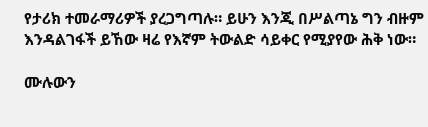የታሪክ ተመራማሪዎች ያረጋግጣሉ። ይሁን እንጂ በሥልጣኔ ግን ብዙም እንዳልገፋች ይኸው ዛሬ የእኛም ትውልድ ሳይቀር የሚያየው ሕቅ ነው።

ሙሉውን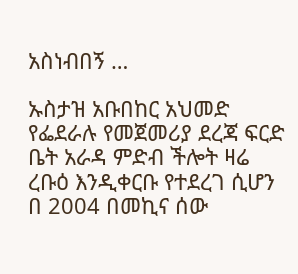አስነብበኝ …

ኡስታዝ አቡበከር አህመድ የፌደራሉ የመጀመሪያ ደረጃ ፍርድ ቤት አራዳ ምድብ ችሎት ዛሬ ረቡዕ እንዲቀርቡ የተደረገ ሲሆን በ 2004 በመኪና ሰው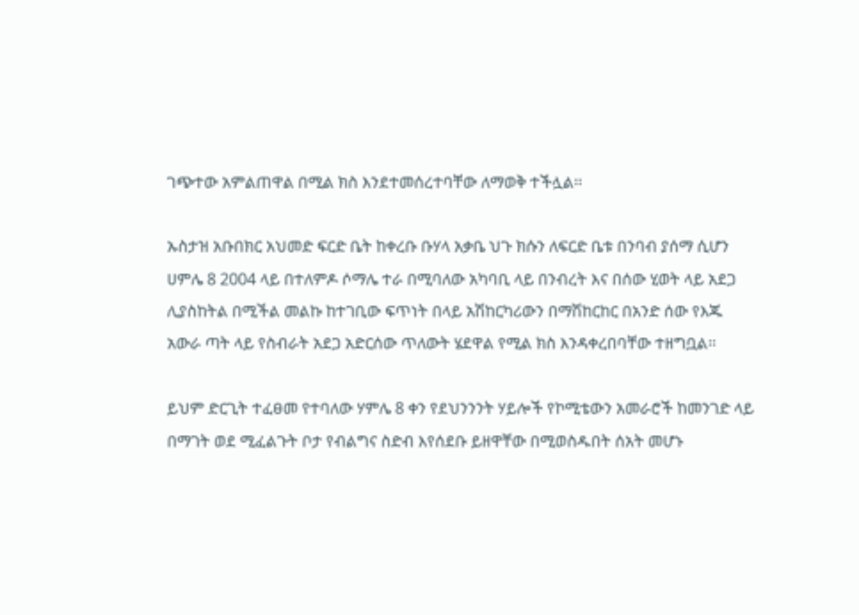ገጭተው አምልጠዋል በሚል ክስ እንደተመሰረተባቸው ለማወቅ ተችሏል፡፡

ኡስታዝ አቡበክር አህመድ ፍርድ ቤት ከቀረቡ ቡሃላ አቃቤ ህጉ ክሱን ለፍርድ ቤቱ በንባብ ያሰማ ሲሆን ሀምሌ 8 2004 ላይ በተለምዶ ሶማሌ ተራ በሚባለው አካባቢ ላይ በንብረት እና በሰው ሂወት ላይ አደጋ ሊያስከትል በሚችል መልኩ ከተገቢው ፍጥነት በላይ አሽከርካሪውን በማሽከርከር በአንድ ሰው የእጁ አውራ ጣት ላይ የስብራት አደጋ አድርሰው ጥለውት ሄደዋል የሚል ክስ እንዳቀረበባቸው ተዘግቧል፡፡

ይህም ድርጊት ተፈፀመ የተባለው ሃምሌ 8 ቀን የደህንንንት ሃይሎች የኮሚቴውን አመራሮች ከመንገድ ላይ በማገት ወደ ሚፈልጉት ቦታ የብልግና ስድብ እየሰደቡ ይዘዋቸው በሚወስዱበት ሰአት መሆኑ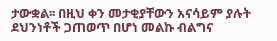ታውቋል፡፡ በዚህ ቀን መታቂያቸውን አናሳይም ያሉት ደህንነቶች ጋጠወጥ በሆነ መልኩ ብልግና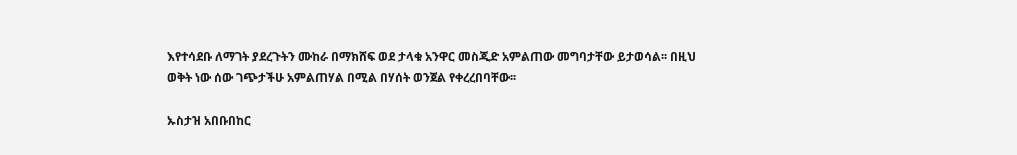እየተሳደቡ ለማገት ያደረጉትን ሙከራ በማክሸፍ ወደ ታላቁ አንዋር መስጂድ አምልጠው መግባታቸው ይታወሳል፡፡ በዚህ ወቅት ነው ሰው ገጭታችሁ አምልጠሃል በሚል በሃሰት ወንጀል የቀረረበባቸው፡፡

ኡስታዝ አበቡበከር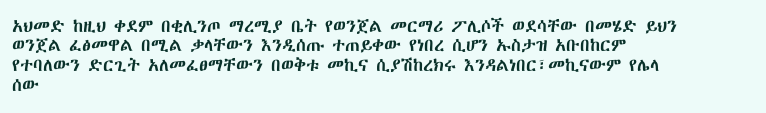አህመድ ከዚህ ቀደም በቂሊንጦ ማረሚያ ቤት የወንጀል መርማሪ ፖሊሶች ወደሳቸው በመሄድ ይህን ወንጀል ፈፅመዋል በሚል ቃላቸውን እንዲሰጡ ተጠይቀው የነበረ ሲሆን ኡስታዝ አቡበከርም የተባለውን ድርጊት አለመፈፀማቸውን በወቅቱ መኪና ሲያሽከረክሩ እንዳልነበር፣መኪናውም የሌላ ሰው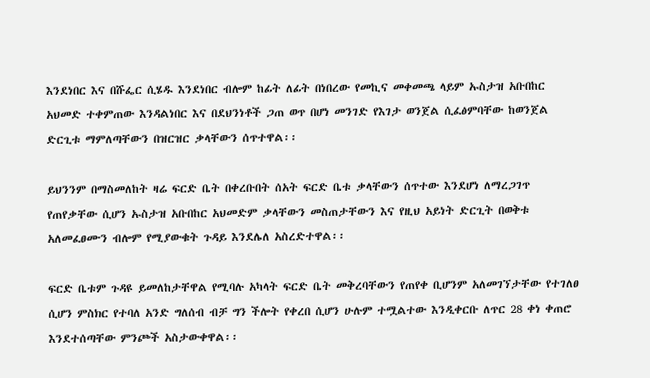እንደነበር እና በሹፌር ሲሄዱ እንደነበር ብሎም ከፊት ለፊት በነበረው የመኪና መቀመጫ ላይም ኡስታዝ አቡበከር አህመድ ተቀምጠው እንዳልነበር እና በደህንነቶች ጋጠ ወጥ በሆነ መንገድ የእገታ ወንጀል ሲፈፅምባቸው ከወንጀል ድርጊቱ ማምለጣቸውን በዝርዝር ቃላቸውን ሰጥተዋል፡፡

ይህንንም በማስመለከት ዛሬ ፍርድ ቤት በቀረቡበት ሰአት ፍርድ ቤቱ ቃላቸውን ሰጥተው እንደሆነ ለማረጋገጥ የጠየቃቸው ሲሆን ኡስታዝ አቡበከር አህመድም ቃላቸውን መስጠታቸውን እና የዚህ አይነት ድርጊት በወቅቱ አለመፈፀሙን ብሎም የሚያውቁት ጉዳይ እንደሌለ አስረድተዋል፡፡

ፍርድ ቤቱም ጉዳዩ ይመለከታቸዋል የሚባሉ አካላት ፍርድ ቤት መቅረባቸውን የጠየቀ ቢሆንም አለመገኘታቸው የተገለፀ ሲሆን ምስክር የተባለ አንድ ግለሰብ ብቻ ግን ችሎት የቀረበ ሲሆን ሁሉም ተሟልተው እንዲቀርቡ ለጥር 28 ቀነ ቀጠሮ እንደተሰጣቸው ምንጮች አስታውቀዋል፡፡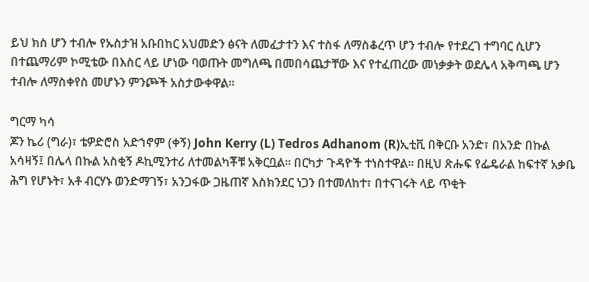ይህ ክስ ሆን ተብሎ የኡስታዝ አቡበከር አህመድን ፅናት ለመፈታተን እና ተስፋ ለማስቆረጥ ሆን ተብሎ የተደረገ ተግባር ሲሆን በተጨማሪም ኮሚቴው በእስር ላይ ሆነው ባወጡት መግለጫ በመበሳጨታቸው እና የተፈጠረው መነቃቃት ወደሌላ አቅጣጫ ሆን ተብሎ ለማስቀየስ መሆኑን ምንጮች አስታውቀዋል፡፡

ግርማ ካሳ
ጆን ኬሪ (ግራ)፣ ቴዎድሮስ አድኀኖም (ቀኝ) John Kerry (L) Tedros Adhanom (R)ኢቲቪ በቅርቡ አንድ፣ በአንድ በኩል አሳዛኝ፤ በሌላ በኩል አስቂኝ ዶኪሚንተሪ ለተመልካቾቹ አቅርቧል። በርካታ ጉዳዮች ተነስተዋል። በዚህ ጽሑፍ የፌዴራል ከፍተኛ አቃቤ ሕግ የሆኑት፣ አቶ ብርሃኑ ወንድማገኝ፣ አንጋፋው ጋዜጠኛ እስክንደር ነጋን በተመለከተ፣ በተናገሩት ላይ ጥቂት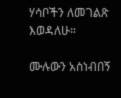ሃሳቦችን ለመገልጽ እወዳለሁ።

ሙሉውን አስነብበኝ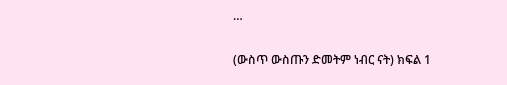…

(ውስጥ ውስጡን ድመትም ነብር ናት) ክፍል 1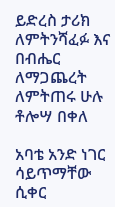ይድረስ ታሪክ ለምትንሻፈፉ እና በብሔር ለማጋጨረት ለምትጠሩ ሁሉ
ቶሎሣ በቀለ

አባቴ አንድ ነገር ሳይጥማቸው ሲቀር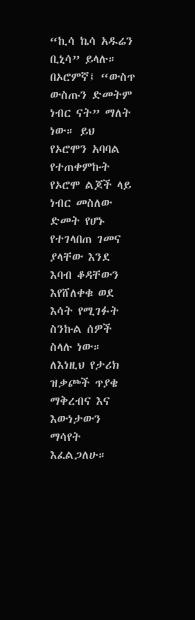“ኪሳ ኬሳ አዱሬን ቢኒሳ” ይላሉ። በኦሮምኛ፤ “ውስጥ ውስጡን ድመትም ነብር ናት” ማለት ነው። ይህ የኦሮሞን አባባል የተጠቀምኩት የኦሮሞ ልጆች ላይ ነብር መስለው ድመት የሆኑ የተገላበጠ ገመና ያላቸው እንደ እባብ ቆዳቸውን እየሸለቀቁ ወደ እሳት የሚገፉት ስንኩል ሰዎች ስላሉ ነው። ለእነዚህ የታሪክ ዝቃጮች ጥያቄ ማቅረብና እና እውነታውን ማሳየት እፈልጋለሁ።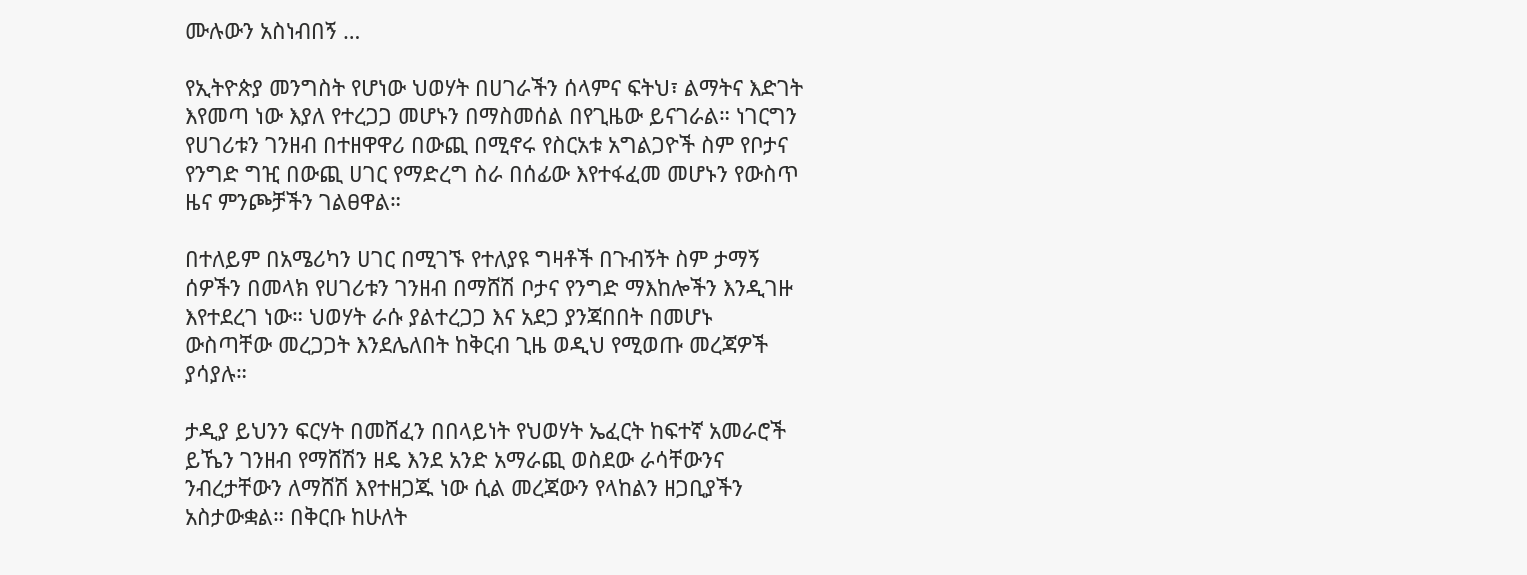ሙሉውን አስነብበኝ …

የኢትዮጵያ መንግስት የሆነው ህወሃት በሀገራችን ሰላምና ፍትህ፣ ልማትና እድገት እየመጣ ነው እያለ የተረጋጋ መሆኑን በማስመሰል በየጊዜው ይናገራል። ነገርግን የሀገሪቱን ገንዘብ በተዘዋዋሪ በውጪ በሚኖሩ የስርአቱ አግልጋዮች ስም የቦታና የንግድ ግዢ በውጪ ሀገር የማድረግ ስራ በሰፊው እየተፋፈመ መሆኑን የውስጥ ዜና ምንጮቻችን ገልፀዋል።

በተለይም በአሜሪካን ሀገር በሚገኙ የተለያዩ ግዛቶች በጉብኝት ስም ታማኝ ሰዎችን በመላክ የሀገሪቱን ገንዘብ በማሸሽ ቦታና የንግድ ማእከሎችን እንዲገዙ እየተደረገ ነው። ህወሃት ራሱ ያልተረጋጋ እና አደጋ ያንጃበበት በመሆኑ ውስጣቸው መረጋጋት እንደሌለበት ከቅርብ ጊዜ ወዲህ የሚወጡ መረጃዎች ያሳያሉ።

ታዲያ ይህንን ፍርሃት በመሸፈን በበላይነት የህወሃት ኤፈርት ከፍተኛ አመራሮች ይኼን ገንዘብ የማሸሽን ዘዴ እንደ አንድ አማራጪ ወስደው ራሳቸውንና ንብረታቸውን ለማሸሽ እየተዘጋጁ ነው ሲል መረጃውን የላከልን ዘጋቢያችን አስታውቋል። በቅርቡ ከሁለት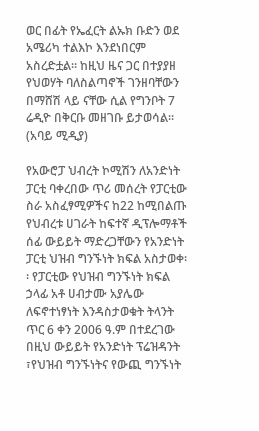ወር በፊት የኤፈርት ልኡክ ቡድን ወደ አሜሪካ ተልእኮ እንደነበርም አስረድቷል። ከዚህ ዜና ጋር በተያያዘ የህወሃት ባለስልጣኖች ገንዘባቸውን በማሸሽ ላይ ናቸው ሲል የግንቦት 7 ሬዲዮ በቅርቡ መዘገቡ ይታወሳል። (አባይ ሚዲያ)

የአውሮፓ ህብረት ኮሚሽን ለአንድነት ፓርቲ ባቀረበው ጥሪ መሰረት የፓርቲው ስራ አስፈፃሚዎችና ከ22 ከሚበልጡ የህብረቱ ሀገራት ከፍተኛ ዲፕሎማቶች ሰፊ ውይይት ማድረጋቸውን የአንድነት ፓርቲ ህዝብ ግንኙነት ክፍል አስታወቀ፡፡ የፓርቲው የህዝብ ግንኙነት ክፍል ኃላፊ አቶ ሀብታሙ አያሌው ለፍኖተነፃነት እንዳስታወቁት ትላንት ጥር 6 ቀን 2006 ዓ.ም በተደረገው በዚህ ውይይት የአንድነት ፕሬዝዳንት ፣የህዝብ ግንኙነትና የውጪ ግንኙነት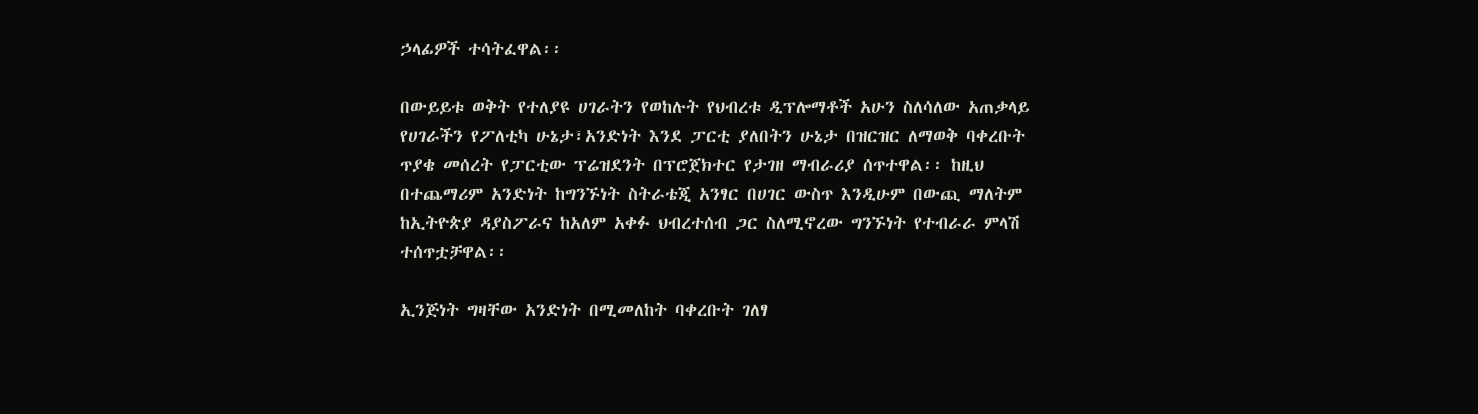ኃላፊዎች ተሳትፈዋል፡፡

በውይይቱ ወቅት የተለያዩ ሀገራትን የወከሉት የህብረቱ ዲፕሎማቶች አሁን ስለሳለው አጠቃላይ የሀገራችን የፖለቲካ ሁኔታ፣አንድነት እንደ ፓርቲ ያለበትን ሁኔታ በዝርዝር ለማወቅ ባቀረቡት ጥያቄ መሰረት የፓርቲው ፕሬዝደንት በፕሮጀክተር የታገዘ ማብራሪያ ሰጥተዋል፡፡ ከዚህ በተጨማሪም አንድነት ከግንኙነት ስትራቴጂ አንፃር በሀገር ውስጥ እንዲሁም በውጪ ማለትም ከኢትዮጵያ ዳያስፖራና ከአለም አቀፉ ህብረተሰብ ጋር ስለሚኖረው ግንኙነት የተብራራ ምላሽ ተሰጥቷቻዋል፡፡

ኢንጅነት ግዛቸው አንድነት በሚመለከት ባቀረቡት ገለፃ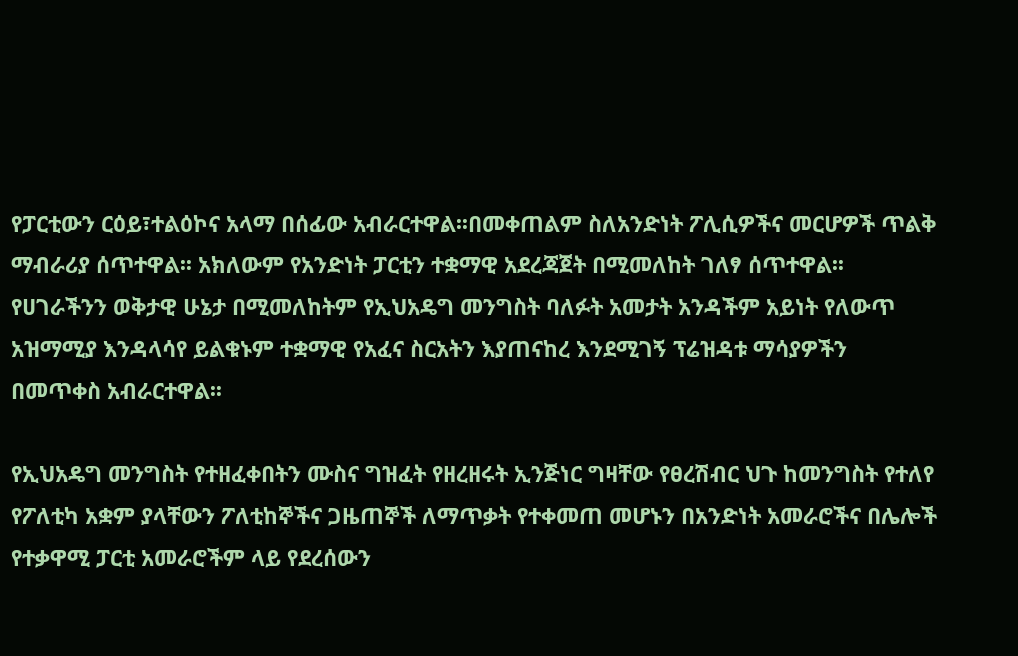የፓርቲውን ርዕይ፣ተልዕኮና አላማ በሰፊው አብራርተዋል፡፡በመቀጠልም ስለአንድነት ፖሊሲዎችና መርሆዎች ጥልቅ ማብራሪያ ሰጥተዋል፡፡ አክለውም የአንድነት ፓርቲን ተቋማዊ አደረጃጀት በሚመለከት ገለፃ ሰጥተዋል፡፡ የሀገራችንን ወቅታዊ ሁኔታ በሚመለከትም የኢህአዴግ መንግስት ባለፉት አመታት አንዳችም አይነት የለውጥ አዝማሚያ እንዳላሳየ ይልቁኑም ተቋማዊ የአፈና ስርአትን እያጠናከረ እንደሚገኝ ፕሬዝዳቱ ማሳያዎችን በመጥቀስ አብራርተዋል፡፡

የኢህአዴግ መንግስት የተዘፈቀበትን ሙስና ግዝፈት የዘረዘሩት ኢንጅነር ግዛቸው የፀረሽብር ህጉ ከመንግስት የተለየ የፖለቲካ አቋም ያላቸውን ፖለቲከኞችና ጋዜጠኞች ለማጥቃት የተቀመጠ መሆኑን በአንድነት አመራሮችና በሌሎች የተቃዋሚ ፓርቲ አመራሮችም ላይ የደረሰውን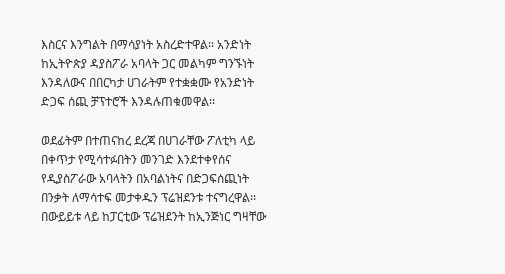እስርና እንግልት በማሳያነት አስረድተዋል፡፡ አንድነት ከኢትዮጵያ ዳያስፖራ አባላት ጋር መልካም ግንኙነት እንዳለውና በበርካታ ሀገራትም የተቋቋሙ የአንድነት ድጋፍ ሰጪ ቻፕተሮች እንዳሉጠቁመዋል፡፡

ወደፊትም በተጠናከረ ደረጃ በሀገራቸው ፖለቲካ ላይ በቀጥታ የሚሳተፉበትን መንገድ እንደተቀየሰና የዲያስፖራው አባላትን በአባልነትና በድጋፍሰጪነት በንቃት ለማሳተፍ መታቀዱን ፕሬዝደንቱ ተናግረዋል፡፡ በውይይቱ ላይ ከፓርቲው ፕሬዝደንት ከኢንጅነር ግዛቸው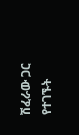ሽፈራው ጋር የተገኙት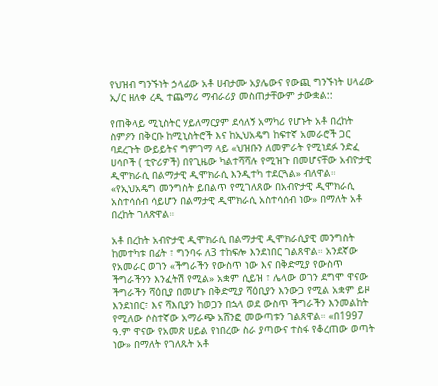የህዝብ ግንኙነት ኃላፊው አቶ ሀብታሙ አያሌውና የውጪ ግንኙነት ሀላፊው ኢ/ር ዘለቀ ረዲ ተጨማሪ ማብራሪያ መስጠታቸውም ታውቋል::

የጠቅላይ ሚኒስትር ሃይለማርያም ደሳለኝ አማካሪ የሆኑት አቶ በረከት ስምዖን በቅርቡ ከሚኒስትሮች እና ከኢህአዴግ ከፍተኛ አመራሮች ጋር ባደረጉት ውይይትና ግምገማ ላይ «ህዝቡን ለመምራት የሚነደፉ ንድፈ ሀሳቦች ( ቲዮሪዎች) በየጊዜው ካልተሻሻሉ የሚዝጉ በመሆናቸው አብዮታዊ ዲሞክራሲ በልማታዊ ዲሞክራሲ እንዲተካ ተደርጓል» ብለዋል። «የኢህአዴግ መንግስት ይበልጥ የሚገለጸው በአብዮታዊ ዲሞክራሲ አስተሳሰብ ሳይሆን በልማታዊ ዲሞክራሲ አስተሳሰብ ነው» በማለት አቶ በረከት ገለጽዋል።

አቶ በረከት አብዮታዊ ዲሞክራሲ በልማታዊ ዲሞክራሲያዊ መንግስት ከመተካቱ በፊት ፣ ግንባሩ ለ3 ተከፍሎ እንደነበር ገልጸዋል። አንደኛው የአመራር ወገን «ችግራችን የውስጥ ነው እና በቅድሚያ የውስጥ ችግራችንን እንፈትሽ የሚል» አቋም ሲይዝ ፣ ሌላው ወገን ደግሞ ዋናው ችግራችን ሻዕቢያ በመሆኑ በቅድሚያ ሻዕቢያን እንውጋ የሚል አቋም ይዞ እንደነበር፣ እና ሻእቢያን ከወጋን በኋላ ወደ ውስጥ ችግራችን እንመልከት የሚለው ሶስተኛው አማራጭ አሸንፎ መውጣቱን ገልጸዋል። «በ1997 ዓ.ም ዋናው የአመጽ ሀይል የነበረው ስራ ያጣውና ተስፋ የቆረጠው ወጣት ነው» በማለት የገለጹት አቶ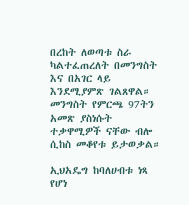በረከት ለወጣቱ ስራ ካልተፈጠረለት በመንግስት እና በአገር ላይ እንደሚያምጽ ገልጸዋል። መንግስት የምርጫ 97ትን አመጽ ያስነሱት ተቃዋሚዎች ናቸው ብሎ ሲከስ መቆየቱ ይታወቃል።

ኢህአዴግ ከባለሀብቱ ነጻ የሆነ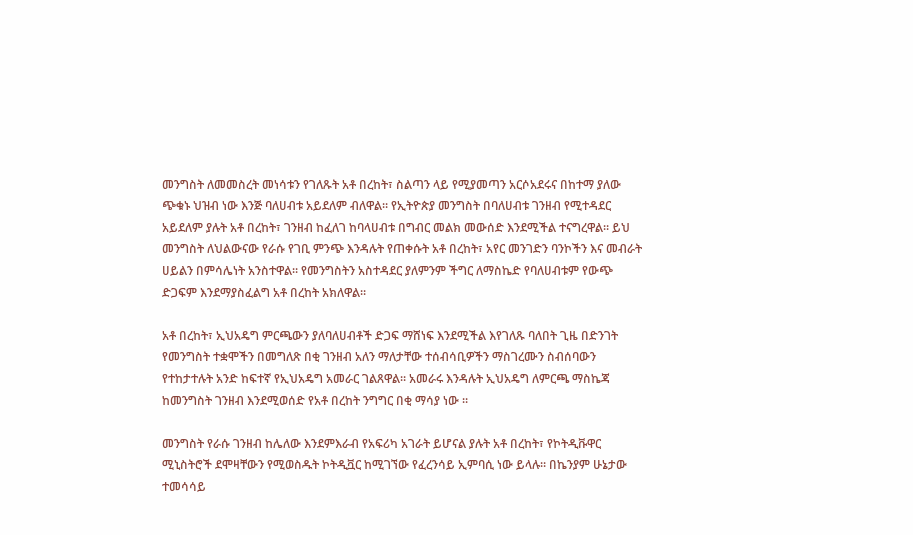መንግስት ለመመስረት መነሳቱን የገለጹት አቶ በረከት፣ ስልጣን ላይ የሚያመጣን አርሶአደሩና በከተማ ያለው ጭቁኑ ህዝብ ነው እንጅ ባለሀብቱ አይደለም ብለዋል። የኢትዮጵያ መንግስት በባለሀብቱ ገንዘብ የሚተዳደር አይደለም ያሉት አቶ በረከት፣ ገንዘብ ከፈለገ ከባላሀብቱ በግብር መልክ መውሰድ እንደሚችል ተናግረዋል። ይህ መንግስት ለህልውናው የራሱ የገቢ ምንጭ እንዳሉት የጠቀሱት አቶ በረከት፣ አየር መንገድን ባንኮችን እና መብራት ሀይልን በምሳሌነት አንስተዋል። የመንግስትን አስተዳደር ያለምንም ችግር ለማስኬድ የባለሀብቱም የውጭ ድጋፍም እንደማያስፈልግ አቶ በረከት አክለዋል።

አቶ በረከት፣ ኢህአዴግ ምርጫውን ያለባለሀብቶች ድጋፍ ማሸነፍ እንደሚችል እየገለጹ ባለበት ጊዜ በድንገት የመንግስት ተቋሞችን በመግለጽ በቂ ገንዘብ አለን ማለታቸው ተሰብሳቢዎችን ማስገረሙን ስብሰባውን የተከታተሉት አንድ ከፍተኛ የኢህአዴግ አመራር ገልጸዋል። አመራሩ እንዳሉት ኢህአዴግ ለምርጫ ማስኬጃ ከመንግስት ገንዘብ እንደሚወሰድ የአቶ በረከት ንግግር በቂ ማሳያ ነው ።

መንግስት የራሱ ገንዘብ ከሌለው እንደምእራብ የአፍሪካ አገራት ይሆናል ያሉት አቶ በረከት፣ የኮትዲቩዋር ሚኒስትሮች ደሞዛቸውን የሚወስዱት ኮትዲቯር ከሚገኘው የፈረንሳይ ኢምባሲ ነው ይላሉ። በኬንያም ሁኔታው ተመሳሳይ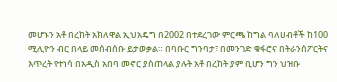መሆኑን አቶ በረከት አክለዋል ኢህአዴግ በ2002 በተደረገው ምርጫ ከግል ባለሀብቶች ከ100 ሚሊዮን ብር በላይ መሰብሰቡ ይታወቃል። በባቡር ግንባታ፣ በመንገድ ቁፋሮና በትራንሰፖርትና እጥረት የተነሳ በአዲስ አበባ መኖር ያስጠላል ያሉት አቶ በረከት ያም ቢሆን ግን ህዝቡ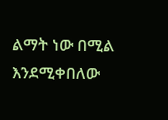ልማት ነው በሚል እንደሚቀበለው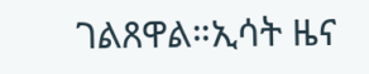ገልጸዋል።ኢሳት ዜና